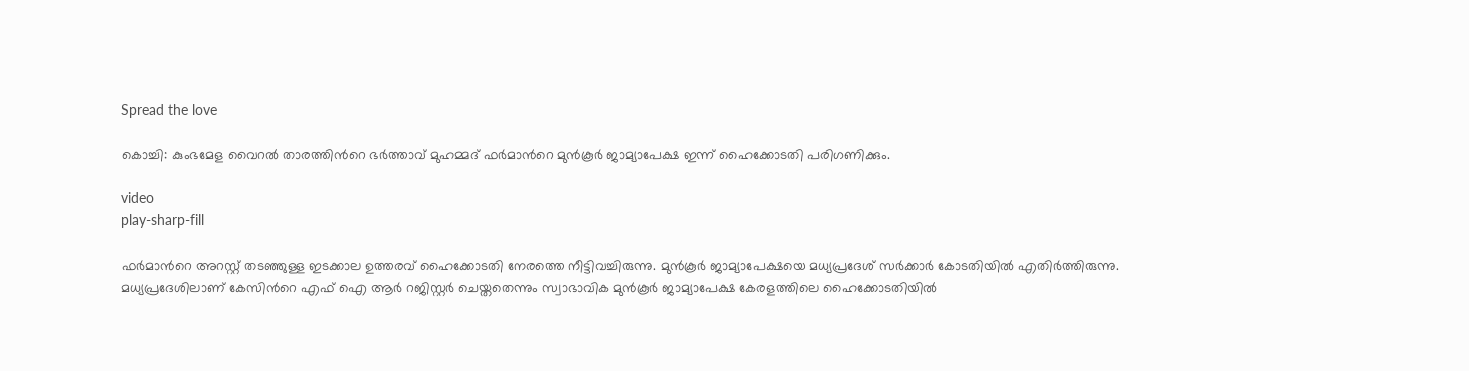Spread the love

കൊച്ചി: കുംഭമേള വൈറല്‍ താരത്തിൻറെ ഭർത്താവ് മുഹമ്മദ് ഫര്‍മാന്‍റെ മുന്‍കൂര്‍ ജാമ്യാപേക്ഷ ഇന്ന് ഹൈക്കോടതി പരിഗണിക്കും.

video
play-sharp-fill

ഫര്‍മാന്‍റെ അറസ്റ്റ് തടഞ്ഞുള്ള ഇടക്കാല ഉത്തരവ് ഹൈക്കോടതി നേരത്തെ നീട്ടിവച്ചിരുന്നു. മുന്‍കൂര്‍ ജാമ്യാപേക്ഷയെ മധ്യപ്രദേശ് സര്‍ക്കാര്‍ കോടതിയില്‍ എതിര്‍ത്തിരുന്നു. മധ്യപ്രദേശിലാണ് കേസിന്‍റെ എഫ് ഐ ആര്‍ റജിസ്റ്റര്‍ ചെയ്തതെന്നും സ്വാഭാവിക മുന്‍കൂര്‍ ജാമ്യാപേക്ഷ കേരളത്തിലെ ഹൈക്കോടതിയില്‍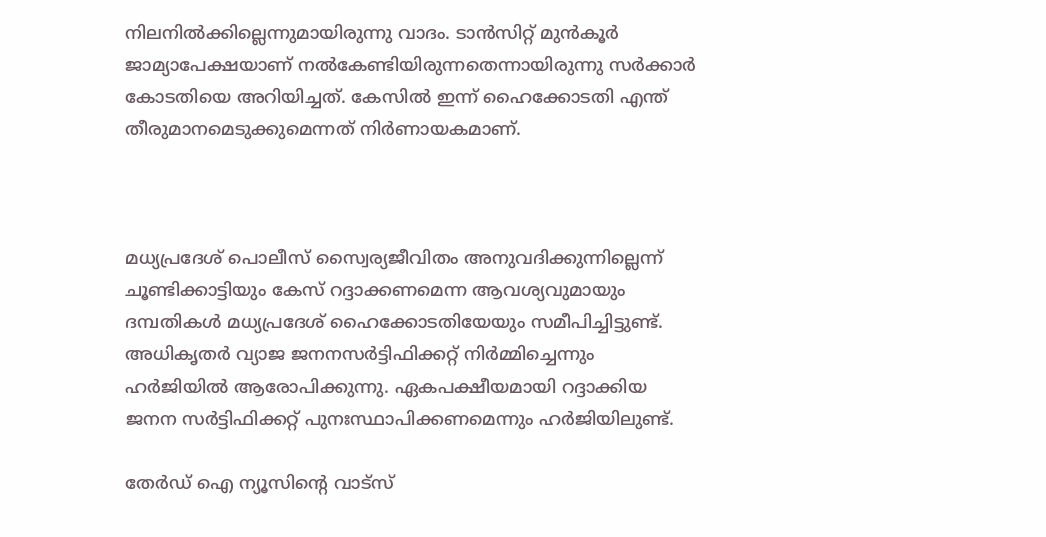നിലനില്‍ക്കില്ലെന്നുമായിരുന്നു വാദം. ടാന്‍സിറ്റ് മുന്‍കൂര്‍ ജാമ്യാപേക്ഷയാണ് നല്‍കേണ്ടിയിരുന്നതെന്നായിരുന്നു സര്‍ക്കാര്‍ കോടതിയെ അറിയിച്ചത്. കേസില്‍ ഇന്ന് ഹൈക്കോടതി എന്ത് തീരുമാനമെടുക്കുമെന്നത് നിര്‍ണായകമാണ്.



മധ്യപ്രദേശ് പൊലീസ് സ്വൈര്യജീവിതം അനുവദിക്കുന്നില്ലെന്ന് ചൂണ്ടിക്കാട്ടിയും കേസ് റദ്ദാക്കണമെന്ന ആവശ്യവുമായും ദമ്പതികള്‍ മധ്യപ്രദേശ് ഹൈക്കോടതിയേയും സമീപിച്ചിട്ടുണ്ട്. അധികൃതർ വ്യാജ ജനനസർട്ടിഫിക്കറ്റ് നിർമ്മിച്ചെന്നും ഹർജിയില്‍ ആരോപിക്കുന്നു. ഏകപക്ഷീയമായി റദ്ദാക്കിയ ജനന സർട്ടിഫിക്കറ്റ് പുനഃസ്ഥാപിക്കണമെന്നും ഹർജിയിലുണ്ട്.

തേർഡ് ഐ ന്യൂസിന്റെ വാട്സ്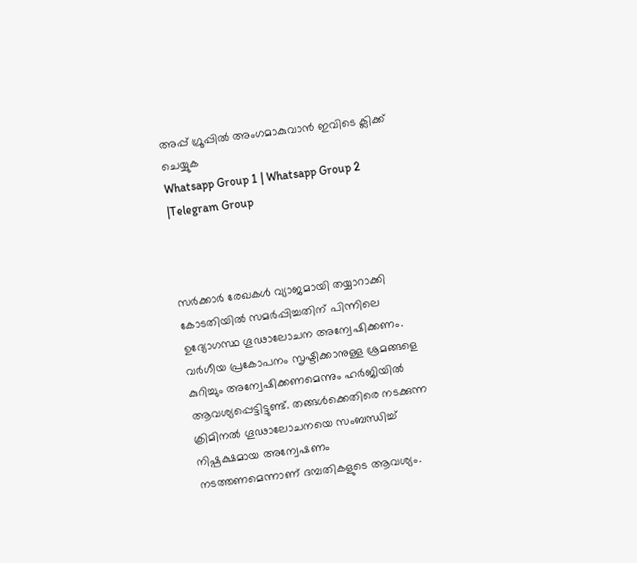അപ്പ് ഗ്രൂപ്പിൽ അംഗമാകുവാൻ ഇവിടെ ക്ലിക്ക് ചെയ്യുക
Whatsapp Group 1 | Whatsapp Group 2 |Telegram Group



സർക്കാർ രേഖകള്‍ വ്യാജമായി തയ്യാറാക്കി കോടതിയില്‍ സമർപ്പിച്ചതിന് പിന്നിലെ ഉദ്യോഗസ്ഥ ഗൂഢാലോചന അന്വേഷിക്കണം. വർഗീയ പ്രകോപനം സൃഷ്ടിക്കാനുള്ള ശ്രമങ്ങളെ കുറിച്ചും അന്വേഷിക്കണമെന്നും ഹർജിയില്‍ ആവശ്യപ്പെട്ടിട്ടുണ്ട്. തങ്ങള്‍ക്കെ‌തിരെ നടക്കുന്ന ക്രിമിനല്‍ ഗൂഢാലോചനയെ സംബന്ധിച്ച്‌ നിഷ്പക്ഷമായ അന്വേഷണം നടത്തണമെന്നാണ് ദമ്പതികളുടെ ആവശ്യം.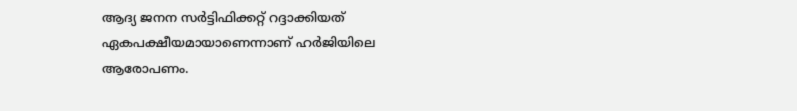ആദ്യ ജനന സർട്ടിഫിക്കറ്റ് റദ്ദാക്കിയത് ഏകപക്ഷീയമായാണെന്നാണ് ഹർജിയിലെ ആരോപണം.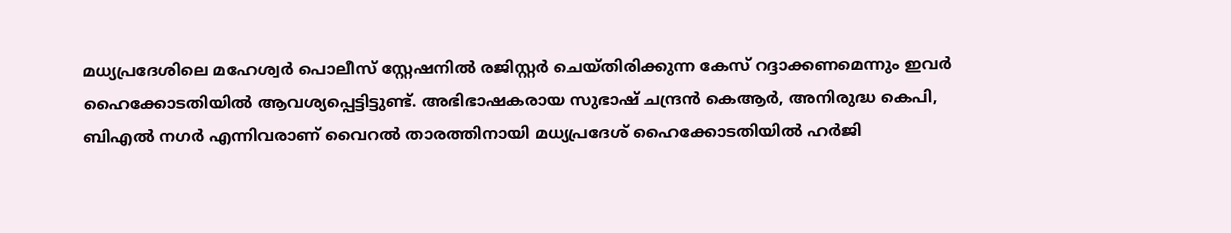മധ്യപ്രദേശിലെ മഹേശ്വർ പൊലീസ് സ്റ്റേഷനില്‍ രജിസ്റ്റർ ചെയ്തിരിക്കുന്ന കേസ് റദ്ദാക്കണമെന്നും ഇവർ ഹൈക്കോടതിയില്‍ ആവശ്യപ്പെട്ടിട്ടുണ്ട്. അഭിഭാഷകരായ സുഭാഷ് ചന്ദ്രൻ കെആർ, അനിരുദ്ധ കെപി, ബി‌എല്‍ നഗർ എന്നിവരാണ് വൈറല്‍ താരത്തിനായി മധ്യപ്രദേശ് ഹൈക്കോടതിയില്‍ ഹർജി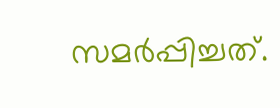സമർപ്പിച്ചത്.